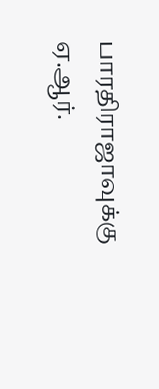பாரதிராஜாவுக்கு ஏ.ஆர்.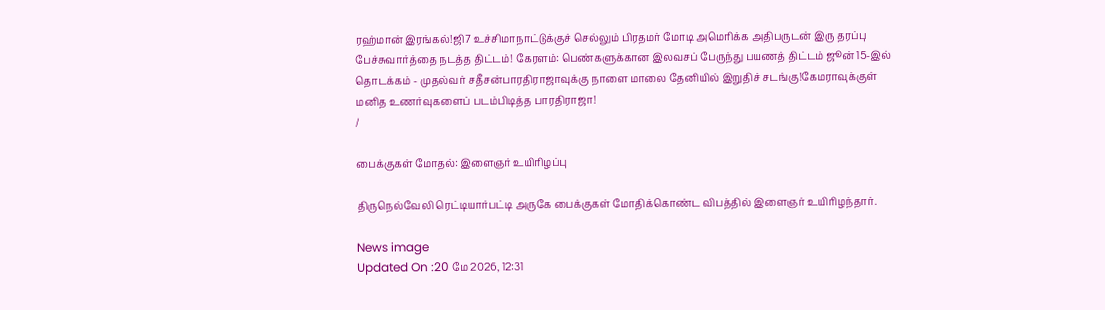ரஹ்மான் இரங்கல்!ஜி7 உச்சிமாநாட்டுக்குச் செல்லும் பிரதமர் மோடி அமெரிக்க அதிபருடன் இரு தரப்பு பேச்சுவார்த்தை நடத்த திட்டம்! கேரளம்: பெண்களுக்கான இலவசப் பேருந்து பயணத் திட்டம் ஜூன் 15-இல் தொடக்கம் - முதல்வர் சதீசன்பாரதிராஜாவுக்கு நாளை மாலை தேனியில் இறுதிச் சடங்கு!கேமராவுக்குள் மனித உணர்வுகளைப் படம்பிடித்த பாரதிராஜா!
/

பைக்குகள் மோதல்: இளைஞர் உயிரிழப்பு

திருநெல்வேலி ரெட்டியார்பட்டி அருகே பைக்குகள் மோதிக்கொண்ட விபத்தில் இளைஞர் உயிரிழந்தார்.

News image
Updated On :20 மே 2026, 12:31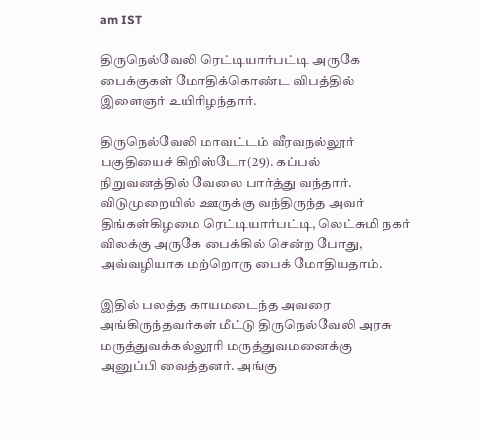am IST

திருநெல்வேலி ரெட்டியார்பட்டி அருகே பைக்குகள் மோதிக்கொண்ட விபத்தில் இளைஞர் உயிரிழந்தார்.

திருநெல்வேலி மாவட்டம் வீரவநல்லூர் பகுதியைச் கிறிஸ்டோ(29). கப்பல் நிறுவனத்தில் வேலை பார்த்து வந்தார். விடுமுறையில் ஊருக்கு வந்திருந்த அவர் திங்கள்கிழமை ரெட்டியார்பட்டி, லெட்சுமி நகர் விலக்கு அருகே பைக்கில் சென்ற போது, அவ்வழியாக மற்றொரு பைக் மோதியதாம்.

இதில் பலத்த காயமடைந்த அவரை அங்கிருந்தவர்கள் மீட்டு திருநெல்வேலி அரசு மருத்துவக்கல்லூரி மருத்துவமனைக்கு அனுப்பி வைத்தனர். அங்கு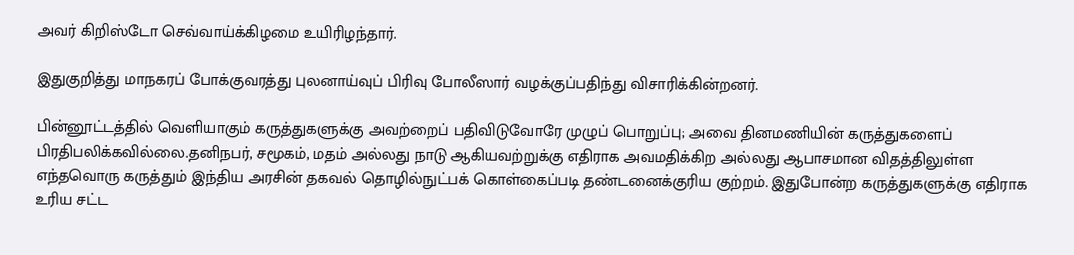அவர் கிறிஸ்டோ செவ்வாய்க்கிழமை உயிரிழந்தார்.

இதுகுறித்து மாநகரப் போக்குவரத்து புலனாய்வுப் பிரிவு போலீஸார் வழக்குப்பதிந்து விசாரிக்கின்றனர்.

பின்னூட்டத்தில் வெளியாகும் கருத்துகளுக்கு அவற்றைப் பதிவிடுவோரே முழுப் பொறுப்பு; அவை தினமணியின் கருத்துகளைப் பிரதிபலிக்கவில்லை.தனிநபர், சமூகம், மதம் அல்லது நாடு ஆகியவற்றுக்கு எதிராக அவமதிக்கிற அல்லது ஆபாசமான விதத்திலுள்ள எந்தவொரு கருத்தும் இந்திய அரசின் தகவல் தொழில்நுட்பக் கொள்கைப்படி தண்டனைக்குரிய குற்றம். இதுபோன்ற கருத்துகளுக்கு எதிராக உரிய சட்ட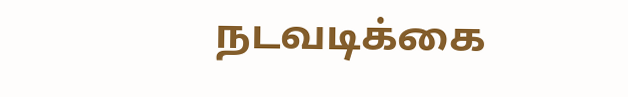நடவடிக்கை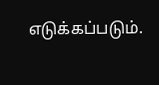எடுக்கப்படும்.